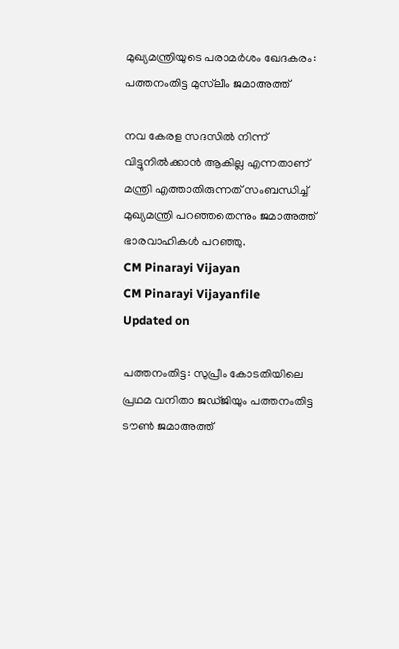മുഖ്യമന്ത്രിയുടെ പരാമർശം ഖേദകരം: പത്തനംതിട്ട മുസ്‌ലീം ജമാഅത്ത്

നവ കേരള സദസിൽ നിന്ന് വിട്ടുനിൽക്കാൻ ആകില്ല എന്നതാണ് മന്ത്രി എത്താതിരുന്നത് സംബന്ധിച്ച് മുഖ്യമന്ത്രി പറഞ്ഞതെന്നും ജമാഅത്ത് ഭാരവാഹികൾ പറഞ്ഞു.
CM Pinarayi Vijayan
CM Pinarayi Vijayanfile
Updated on

പത്തനംതിട്ട: സുപ്രീം കോടതിയിലെ പ്രഥമ വനിതാ ജഡ്‌ജിയും പത്തനംതിട്ട ടൗൺ ജമാഅത്ത്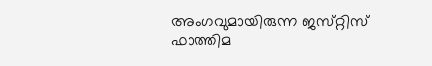അംഗവുമായിരുന്ന ജസ്‌റ്റിസ് ഫാത്തിമ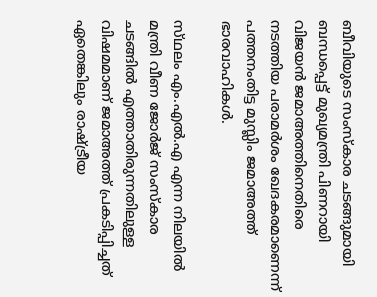ബീവിയുടെ സംസ്‌കാര ചടങ്ങുമായി ബന്ധപ്പെട്ട് മുഖ്യമന്ത്രി പിണറായി വിജയൻ ജമാഅത്തിനെതിരെ നടത്തിയ പരാമർശം ഖേദകരമാണെന്ന് പത്തനംതിട്ട മുസ്ലിം ജമാഅത്ത് ഭാരവാഹികൾ.

സ്‌ഥലം എം.എൽ.എ എന്ന നിലയിൽ മന്ത്രി വീണ ജോർജ് സംസ്കാര ചടങ്ങിൽ എത്താതിരുന്നതിലുള്ള വിഷമമാണ് ജമാഅത്ത് പ്രകടിപ്പിച്ചത് ഏതെങ്കിലും രാഷ്ട്രീയ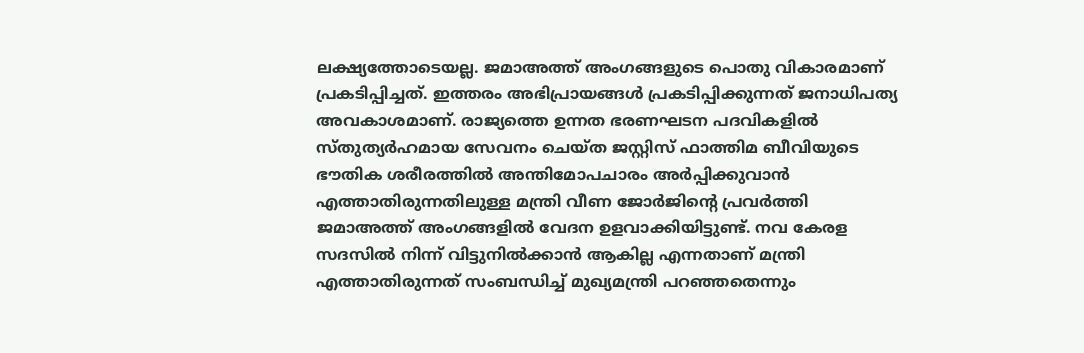ലക്ഷ്യത്തോടെയല്ല. ജമാഅത്ത് അംഗങ്ങളുടെ പൊതു വികാരമാണ് പ്രകടിപ്പിച്ചത്. ഇത്തരം അഭിപ്രായങ്ങൾ പ്രകടിപ്പിക്കുന്നത് ജനാധിപത്യ അവകാശമാണ്. രാജ്യത്തെ ഉന്നത ഭരണഘടന പദവികളിൽ സ്തുത്യർഹമായ സേവനം ചെയ്ത‌ ജസ്റ്റിസ് ഫാത്തിമ ബീവിയുടെ ഭൗതിക ശരീരത്തിൽ അന്തിമോപചാരം അർപ്പിക്കുവാൻ എത്താതിരുന്നതിലുള്ള മന്ത്രി വീണ ജോർജിന്റെ പ്രവർത്തി ജമാഅത്ത് അംഗങ്ങളിൽ വേദന ഉളവാക്കിയിട്ടുണ്ട്. നവ കേരള സദസിൽ നിന്ന് വിട്ടുനിൽക്കാൻ ആകില്ല എന്നതാണ് മന്ത്രി എത്താതിരുന്നത് സംബന്ധിച്ച് മുഖ്യമന്ത്രി പറഞ്ഞതെന്നും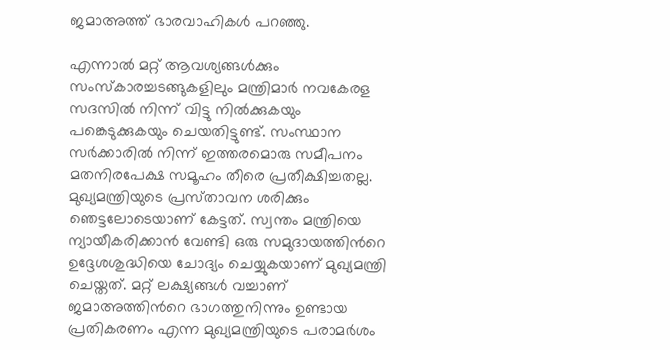ജമാഅത്ത് ഭാരവാഹികൾ പറഞ്ഞു.

എന്നാൽ മറ്റ് ആവശ്യങ്ങൾക്കും സംസ്‌കാരച്ചടങ്ങുകളിലും മന്ത്രിമാർ നവകേരള സദസിൽ നിന്ന് വിട്ടു നിൽക്കുകയും പങ്കെടുക്കുകയും ചെയതിട്ടുണ്ട്. സംസ്ഥാന സർക്കാരിൽ നിന്ന് ഇത്തരമൊരു സമീപനം മതനിരപേക്ഷ സമൂഹം തീരെ പ്രതീക്ഷിച്ചതല്ല. മുഖ്യമന്ത്രിയുടെ പ്രസ്‌താവന ശരിക്കും ഞെട്ടലോടെയാണ് കേട്ടത്. സ്വന്തം മന്ത്രിയെ ന്യായീകരിക്കാൻ വേണ്ടി ഒരു സമുദായത്തിന്‍റെ ഉദ്ദേശശുദ്ധിയെ ചോദ്യം ചെയ്യുകയാണ് മുഖ്യമന്ത്രി ചെയ്തത്. മറ്റ് ലക്ഷ്യങ്ങൾ വച്ചാണ് ജമാഅത്തിന്‍റെ ഭാഗത്തുനിന്നും ഉണ്ടായ പ്രതികരണം എന്ന മുഖ്യമന്ത്രിയുടെ പരാമർശം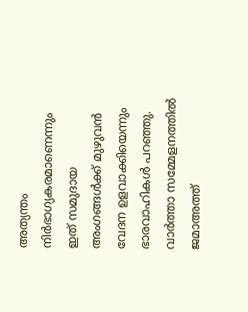അത്യന്തം നിർഭാഗ്യകരമാണെന്നും ഇത് സമുദായ അംഗങ്ങൾക്ക് മുഴുവൻ വേദന ഉളവാക്കിയെന്നും ഭാരവാഹികൾ പറഞ്ഞു. വാർത്താ സമ്മേളനത്തിൽ ജമാഅത്ത്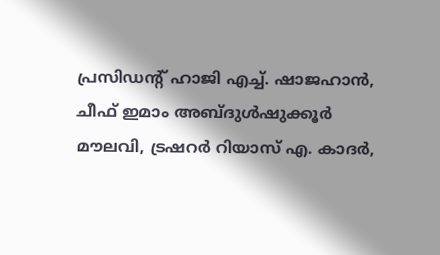പ്രസിഡന്‍റ് ഹാജി എച്ച്. ഷാജഹാൻ, ചീഫ് ഇമാം അബ്ദുൾഷുക്കൂർ മൗലവി, ട്രഷറർ റിയാസ് എ. കാദർ,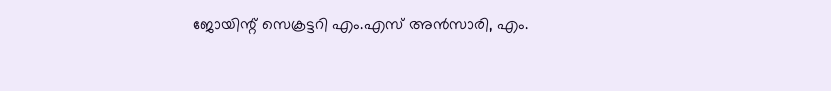ജോയിന്റ് സെക്രട്ടറി എം.എസ് അൻസാരി, എം.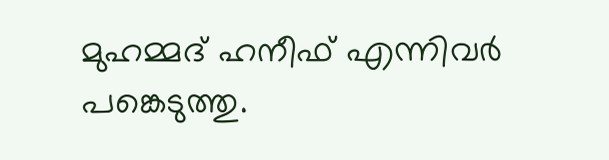മുഹമ്മദ് ഹനീഫ് എന്നിവർ പങ്കെടുത്തു.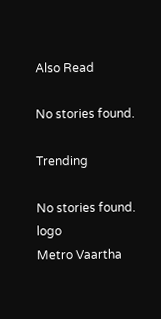Also Read

No stories found.

Trending

No stories found.
logo
Metro Vaartha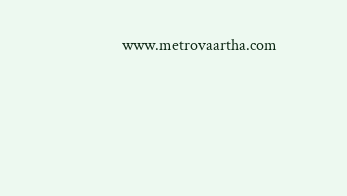www.metrovaartha.com